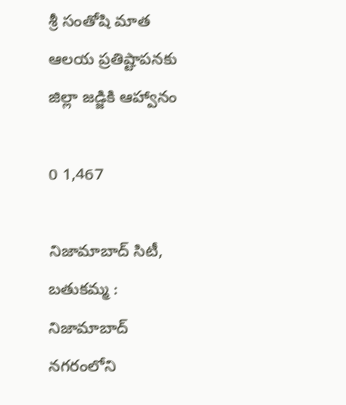శ్రీ సంతోషి మాత ఆలయ ప్రతిష్టాపనకు జిల్లా జడ్జికి ఆహ్వానం

0 1,467

నిజామాబాద్ సిటీ, బతుకమ్మ : నిజామాబాద్ నగరంలోని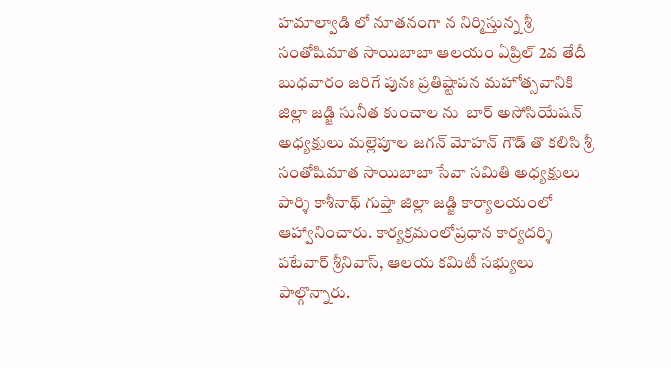హమాల్వాడి లో నూతనంగా న నిర్మిస్తున్న శ్రీ సంతోషిమాత సాయిబాబా ఆలయం ఏప్రిల్ 2వ తేదీ బుధవారం జరిగే పునః ప్రతిష్టాపన మహోత్సవానికి జిల్లా జడ్జి సునీత కుంచాల ను  బార్ అసోసియేషన్ అధ్యక్షులు మల్లెపూల జగన్ మోహన్ గౌడ్ తొ కలిసి శ్రీ సంతోషిమాత సాయిబాబా సేవా సమితి అధ్యక్షులు పార్శి కాశీనాథ్ గుప్తా జిల్లా జడ్జి కార్యాలయంలో ఆహ్వానించారు. కార్యక్రమంలోప్రధాన కార్యదర్శి పటేవార్ శ్రీనివాస్, ఆలయ కమిటీ సభ్యులు పాల్గొన్నారు.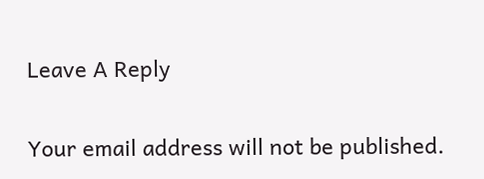Leave A Reply

Your email address will not be published.